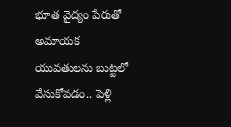భూత వైద్యం పేరుతో అమాయక యువతులను బుట్టలో వేసుకోవడం.. పెళ్లి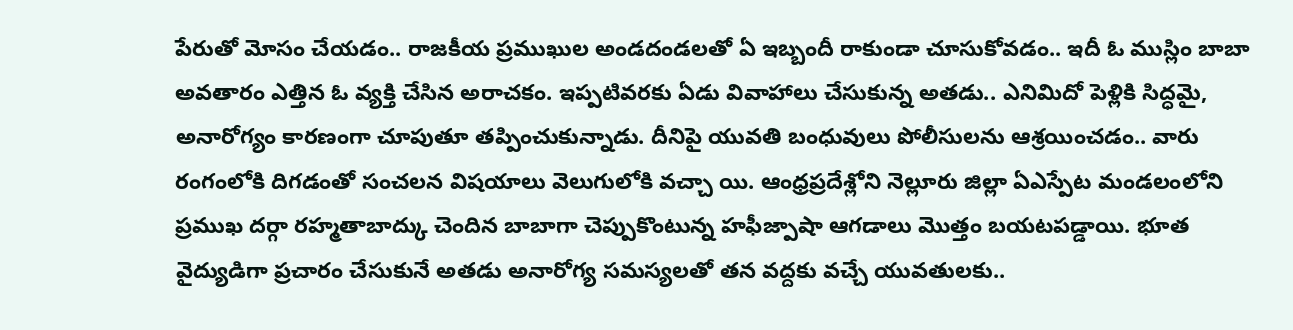పేరుతో మోసం చేయడం.. రాజకీయ ప్రముఖుల అండదండలతో ఏ ఇబ్బందీ రాకుండా చూసుకోవడం.. ఇదీ ఓ ముస్లిం బాబా అవతారం ఎత్తిన ఓ వ్యక్తి చేసిన అరాచకం. ఇప్పటివరకు ఏడు వివాహాలు చేసుకున్న అతడు.. ఎనిమిదో పెళ్లికి సిద్ధమై, అనారోగ్యం కారణంగా చూపుతూ తప్పించుకున్నాడు. దీనిపై యువతి బంధువులు పోలీసులను ఆశ్రయించడం.. వారు రంగంలోకి దిగడంతో సంచలన విషయాలు వెలుగులోకి వచ్చా యి. ఆంధ్రప్రదేశ్లోని నెల్లూరు జిల్లా ఏఎస్పేట మండలంలోని ప్రముఖ దర్గా రహ్మతాబాద్కు చెందిన బాబాగా చెప్పుకొంటున్న హఫీజ్పాషా ఆగడాలు మొత్తం బయటపడ్డాయి. భూత వైద్యుడిగా ప్రచారం చేసుకునే అతడు అనారోగ్య సమస్యలతో తన వద్దకు వచ్చే యువతులకు..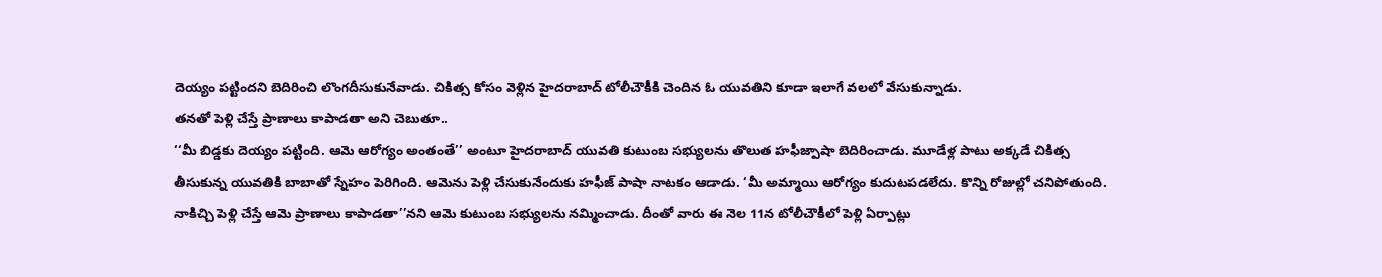దెయ్యం పట్టిందని బెదిరించి లొంగదీసుకునేవాడు. చికిత్స కోసం వెళ్లిన హైదరాబాద్ టోలీచౌకీకి చెందిన ఓ యువతిని కూడా ఇలాగే వలలో వేసుకున్నాడు.
తనతో పెళ్లి చేస్తే ప్రాణాలు కాపాడతా అని చెబుతూ..
‘‘మీ బిడ్డకు దెయ్యం పట్టింది. ఆమె ఆరోగ్యం అంతంతే’’ అంటూ హైదరాబాద్ యువతి కుటుంబ సభ్యులను తొలుత హఫీజ్పాషా బెదిరించాడు. మూడేళ్ల పాటు అక్కడే చికిత్స తీసుకున్న యువతికి బాబాతో స్నేహం పెరిగింది. ఆమెను పెళ్లి చేసుకునేందుకు హఫీజ్ పాషా నాటకం ఆడాడు. ‘మీ అమ్మాయి ఆరోగ్యం కుదుటపడలేదు. కొన్ని రోజుల్లో చనిపోతుంది. నాకిచ్చి పెళ్లి చేస్తే ఆమె ప్రాణాలు కాపాడతా’’నని ఆమె కుటుంబ సభ్యులను నమ్మించాడు. దీంతో వారు ఈ నెల 11న టోలీచౌకీలో పెళ్లి ఏర్పాట్లు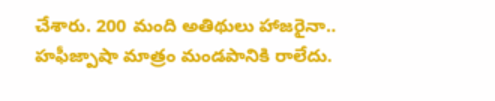చేశారు. 200 మంది అతిథులు హాజరైనా.. హఫీజ్పాషా మాత్రం మండపానికి రాలేదు.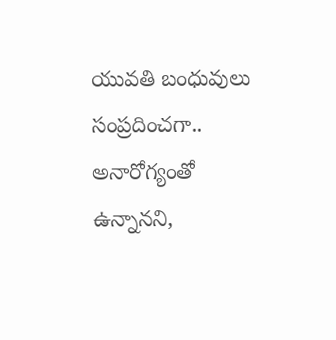యువతి బంధువులు సంప్రదించగా.. అనారోగ్యంతో ఉన్నానని,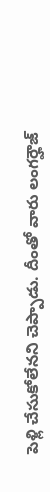పెళ్లి చేసుకోలేనని చెప్పాడు. దీంతో వారు లంగర్హౌజ్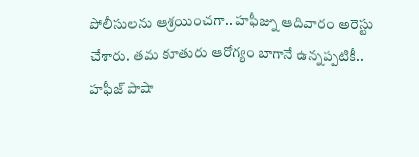పోలీసులను ఆశ్రయించగా.. హఫీజ్ను ఆదివారం అరెస్టు చేశారు. తమ కూతురు ఆరోగ్యం బాగానే ఉన్నప్పటికీ.. హఫీజ్ పాషా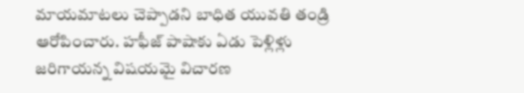మాయమాటలు చెప్పాడని బాధిత యువతి తండ్రి ఆరోపించారు. హఫీజ్ పాషాకు ఏడు పెళ్లిళ్లు జరిగాయన్న విషయమై విచారణ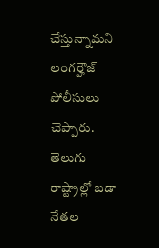చేస్తున్నామని లంగర్హౌజ్ పోలీసులు చెప్పారు.
తెలుగు రాష్ట్రాల్లో బడా నేతల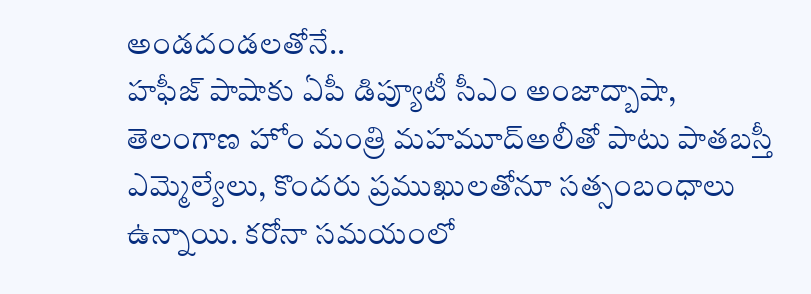అండదండలతోనే..
హఫీజ్ పాషాకు ఏపీ డిప్యూటీ సీఎం అంజాద్బాషా, తెలంగాణ హోం మంత్రి మహమూద్అలీతో పాటు పాతబస్తీ ఎమ్మెల్యేలు, కొందరు ప్రముఖులతోనూ సత్సంబంధాలు ఉన్నాయి. కరోనా సమయంలో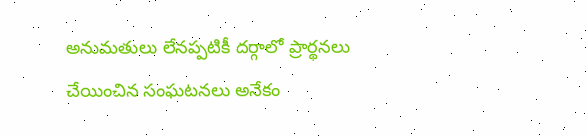అనుమతులు లేనప్పటికీ దర్గాలో ప్రార్థనలు చేయించిన సంఘటనలు అనేకం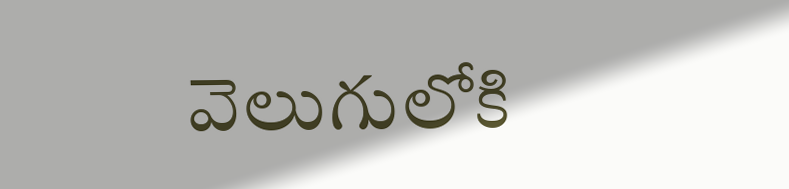వెలుగులోకి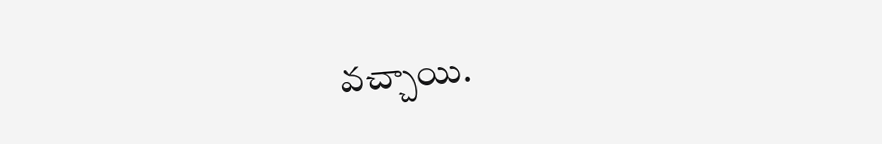వచ్చాయి.